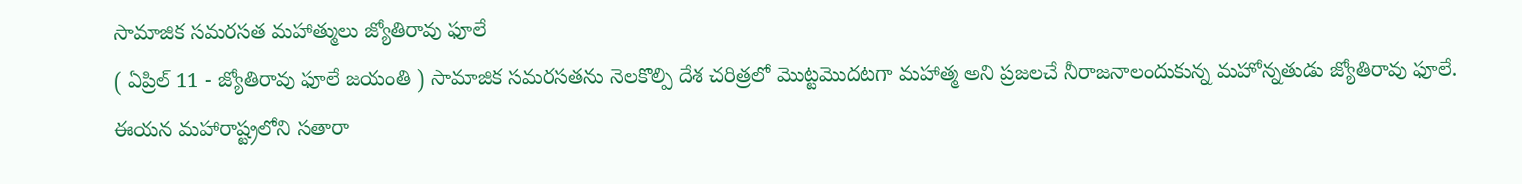సామాజిక సమరసత మహాత్ములు జ్యోతిరావు ఫూలే
( ఏప్రిల్ 11 - జ్యోతిరావు ఫూలే జయంతి ) సామాజిక సమరసతను నెలకొల్పి దేశ చరిత్రలో మొట్టమొదటగా మహాత్మ అని ప్రజలచే నీరాజనాలందుకున్న మహోన్నతుడు జ్యోతిరావు ఫూలే. ఈయన మహారాష్ట్రలోని సతారా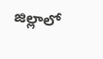జిల్లాలో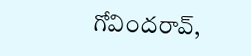గోవిందరావ్,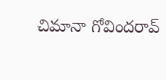చిమానా గోవిందరావ్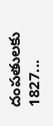దంపతులకు 1827...